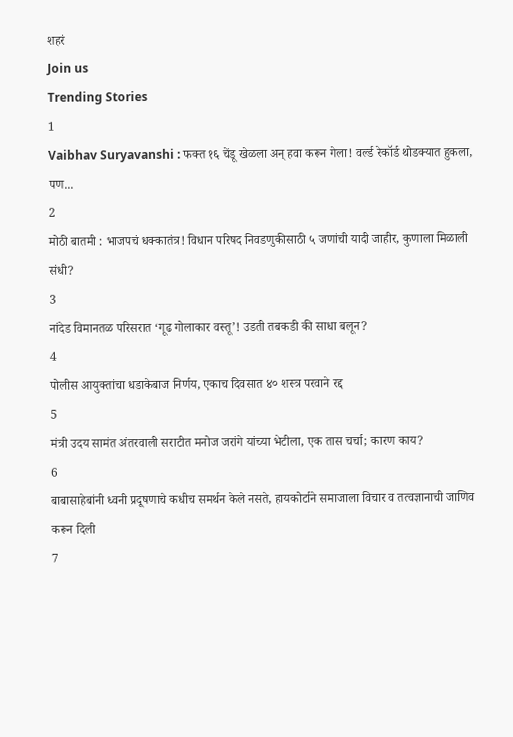शहरं
Join us
Trending Stories
1
Vaibhav Suryavanshi : फक्त १६ चेंडू खेळला अन् हवा करून गेला! वर्ल्ड रेकॉर्ड थोडक्यात हुकला, पण...
2
मोठी बातमी : भाजपचं धक्कातंत्र! विधान परिषद निवडणुकीसाठी ५ जणांची यादी जाहीर, कुणाला मिळाली संधी?
3
नांदेड विमानतळ परिसरात ‘गूढ गोलाकार वस्तू’! उडती तबकडी की साधा बलून?
4
पोलीस आयुक्तांचा धडाकेबाज निर्णय, एकाच दिवसात ४० शस्त्र परवाने रद्द
5
मंत्री उदय सामंत अंतरवाली सराटीत मनोज जरांगे यांच्या भेटीला, एक तास चर्चा; कारण काय?
6
बाबासाहेबांनी ध्वनी प्रदूषणाचे कधीच समर्थन केले नसते, हायकोर्टाने समाजाला विचार व तत्वज्ञानाची जाणिव करून दिली
7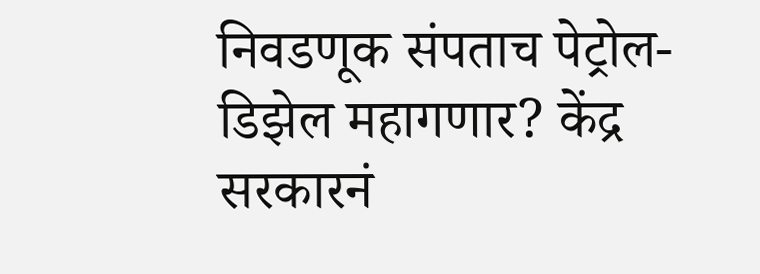निवडणूक संपताच पेट्रोल-डिझेल महागणार? केंद्र सरकारनं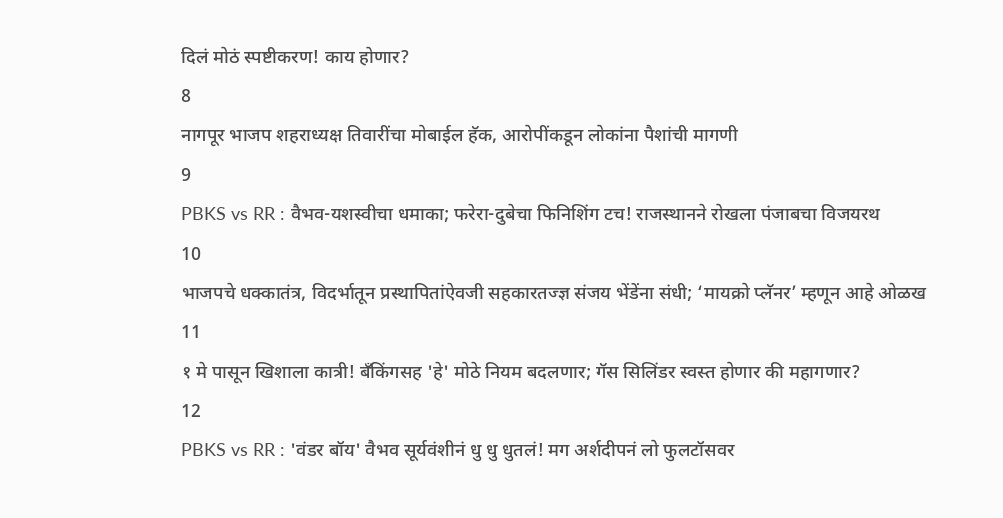दिलं मोठं स्पष्टीकरण! काय होणार?
8
नागपूर भाजप शहराध्यक्ष तिवारींचा मोबाईल हॅक, आरोपींकडून लोकांना पैशांची मागणी
9
PBKS vs RR : वैभव-यशस्वीचा धमाका; फरेरा-दुबेचा फिनिशिंग टच! राजस्थानने रोखला पंजाबचा विजयरथ
10
भाजपचे धक्कातंत्र, विदर्भातून प्रस्थापितांऐवजी सहकारतज्ज्ञ संजय भेंडेंना संधी; ‘मायक्रो प्लॅनर’ म्हणून आहे ओळख
11
१ मे पासून खिशाला कात्री! बँकिंगसह 'हे' मोठे नियम बदलणार; गॅस सिलिंडर स्वस्त होणार की महागणार?
12
PBKS vs RR : 'वंडर बॉय' वैभव सूर्यवंशीनं धु धु धुतलं! मग अर्शदीपनं लो फुलटॉसवर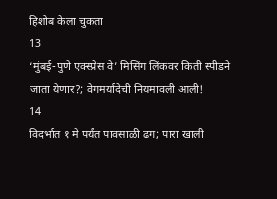हिशोब केला चुकता
13
‘मुंबई-पुणे एक्स्प्रेस वे’ मिसिंग लिंकवर किती स्पीडने जाता येणार?; वेगमर्यादेची नियमावली आली!
14
विदर्भात १ मे पर्यंत पावसाळी ढग; पारा खाली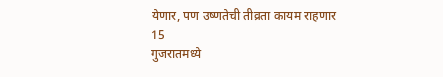येणार, पण उष्णतेची तीव्रता कायम राहणार
15
गुजरातमध्ये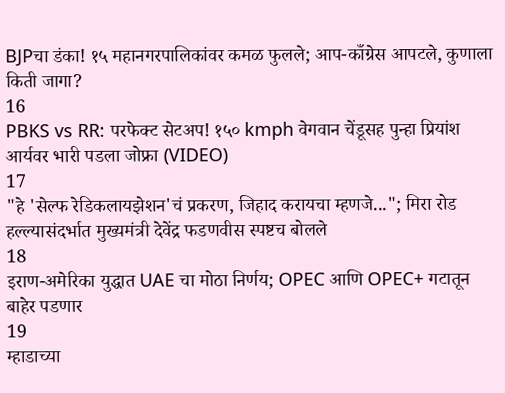BJPचा डंका! १५ महानगरपालिकांवर कमळ फुलले; आप-काँग्रेस आपटले, कुणाला किती जागा?
16
PBKS vs RR: परफेक्ट सेटअप! १५० kmph वेगवान चेंडूसह पुन्हा प्रियांश आर्यवर भारी पडला जोफ्रा (VIDEO)
17
"हे 'सेल्फ रेडिकलायझेशन'चं प्रकरण, जिहाद करायचा म्हणजे..."; मिरा रोड हल्ल्यासंदर्भात मुख्यमंत्री देवेंद्र फडणवीस स्पष्टच बोलले
18
इराण-अमेरिका युद्धात UAE चा मोठा निर्णय; OPEC आणि OPEC+ गटातून बाहेर पडणार
19
म्हाडाच्या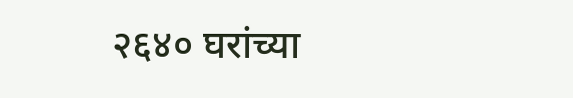२६४० घरांच्या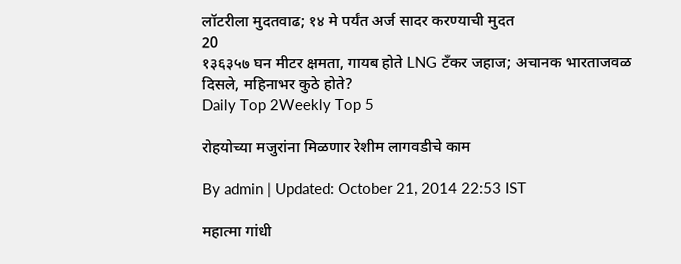लॉटरीला मुदतवाढ; १४ मे पर्यंत अर्ज सादर करण्याची मुदत
20
१३६३५७ घन मीटर क्षमता, गायब होते LNG टँकर जहाज; अचानक भारताजवळ दिसले, महिनाभर कुठे होते?
Daily Top 2Weekly Top 5

रोहयोच्या मजुरांना मिळणार रेशीम लागवडीचे काम

By admin | Updated: October 21, 2014 22:53 IST

महात्मा गांधी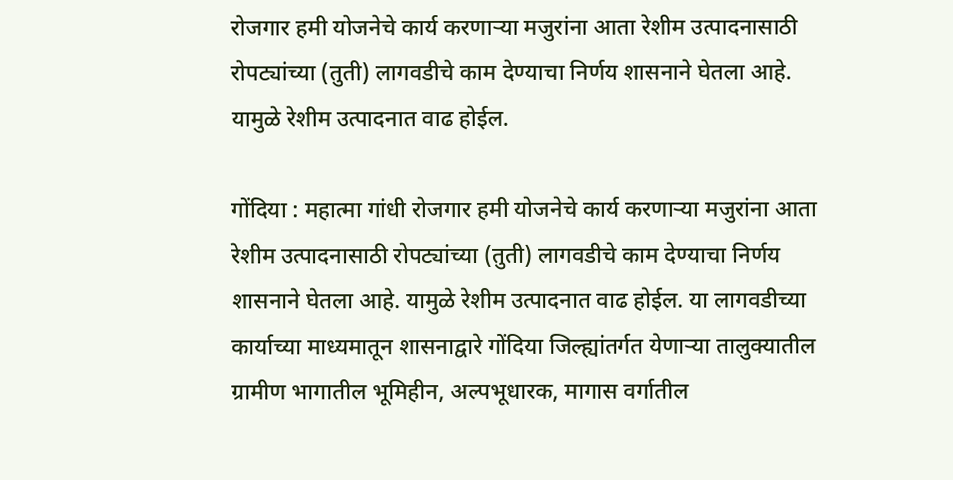रोजगार हमी योजनेचे कार्य करणाऱ्या मजुरांना आता रेशीम उत्पादनासाठी रोपट्यांच्या (तुती) लागवडीचे काम देण्याचा निर्णय शासनाने घेतला आहे. यामुळे रेशीम उत्पादनात वाढ होईल.

गोंदिया : महात्मा गांधी रोजगार हमी योजनेचे कार्य करणाऱ्या मजुरांना आता रेशीम उत्पादनासाठी रोपट्यांच्या (तुती) लागवडीचे काम देण्याचा निर्णय शासनाने घेतला आहे. यामुळे रेशीम उत्पादनात वाढ होईल. या लागवडीच्या कार्याच्या माध्यमातून शासनाद्वारे गोंदिया जिल्ह्यांतर्गत येणाऱ्या तालुक्यातील ग्रामीण भागातील भूमिहीन, अल्पभूधारक, मागास वर्गातील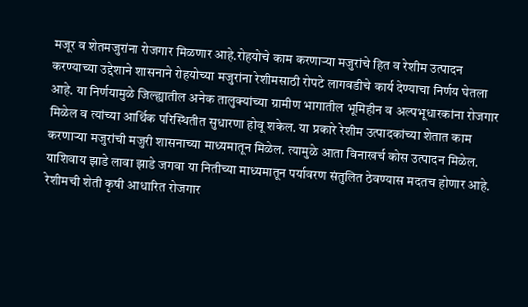मजूर व शेतमजुरांना रोजगार मिळणार आहे.रोहयोचे काम करणाऱ्या मजुरांचे हित व रेशीम उत्पादन करण्याच्या उद्देशाने शासनाने रोहयोच्या मजुरांना रेशीमसाठी रोपटे लागवडीचे कार्य देण्याचा निर्णय घेतला आहे. या निर्णयामुळे जिल्ह्यातील अनेक तालुक्यांच्या ग्रामीण भागातील भूमिहीन व अल्पभूधारकांना रोजगार मिळेल व त्यांच्या आर्थिक परिस्थितीत सुधारणा होवू शकेल. या प्रकारे रेशीम उत्पादकांच्या शेतात काम करणाऱ्या मजुरांची मजुरी शासनाच्या माध्यमातून मिळेल. त्यामुळे आता विनाखर्च कोस उत्पादन मिळेल. याशिवाय झाडे लावा झाडे जगवा या नितीच्या माध्यमातून पर्यावरण संतुलित ठेवण्यास मदतच होणार आहे. रेशीमची शेती कृषी आधारित रोजगार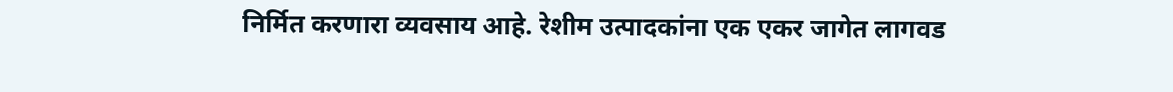निर्मित करणारा व्यवसाय आहे. रेशीम उत्पादकांना एक एकर जागेत लागवड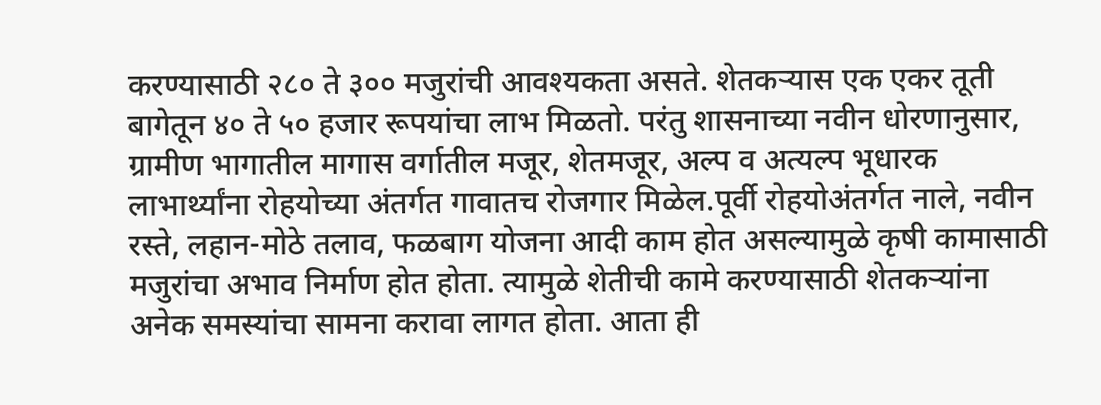करण्यासाठी २८० ते ३०० मजुरांची आवश्यकता असते. शेतकऱ्यास एक एकर तूती बागेतून ४० ते ५० हजार रूपयांचा लाभ मिळतो. परंतु शासनाच्या नवीन धोरणानुसार, ग्रामीण भागातील मागास वर्गातील मजूर, शेतमजूर, अल्प व अत्यल्प भूधारक लाभार्थ्यांना रोहयोच्या अंतर्गत गावातच रोजगार मिळेल.पूर्वी रोहयोअंतर्गत नाले, नवीन रस्ते, लहान-मोठे तलाव, फळबाग योजना आदी काम होत असल्यामुळे कृषी कामासाठी मजुरांचा अभाव निर्माण होत होता. त्यामुळे शेतीची कामे करण्यासाठी शेतकऱ्यांना अनेक समस्यांचा सामना करावा लागत होता. आता ही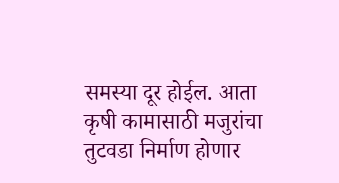समस्या दूर होईल. आता कृषी कामासाठी मजुरांचा तुटवडा निर्माण होणार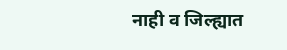नाही व जिल्ह्यात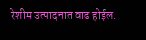रेशीम उत्पादनात वाढ होईल.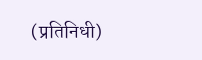(प्रतिनिधी)